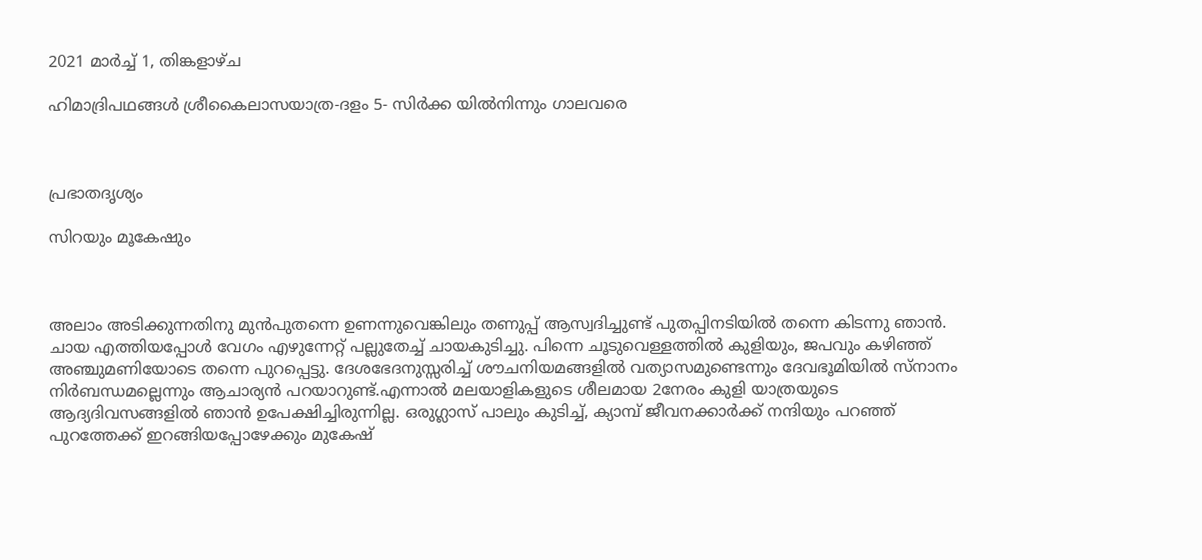2021 മാർച്ച് 1, തിങ്കളാഴ്‌ച

ഹിമാദ്രിപഥങ്ങൾ ശ്രീകൈലാസയാത്ര-ദളം 5- സിർക്ക യിൽനിന്നും ഗാലവരെ



പ്രഭാതദൃശ്യം

സിറയും മൂകേഷും



അലാം അടിക്കുന്നതിനു മുൻപുതന്നെ ഉണന്നുവെങ്കിലും തണുപ്പ് ആസ്വദിച്ചുണ്ട് പുതപ്പിനടിയിൽ തന്നെ കിടന്നു ഞാൻ. ചായ എത്തിയപ്പോൾ വേഗം എഴുന്നേറ്റ് പല്ലുതേച്ച് ചായകുടിച്ചു. പിന്നെ ചൂടുവെള്ളത്തിൽ കുളിയും, ജപവും കഴിഞ്ഞ് അഞ്ചുമണിയോടെ തന്നെ പുറപ്പെട്ടു. ദേശഭേദനുസ്സരിച്ച് ശൗചനിയമങ്ങളിൽ വത്യാസമുണ്ടെന്നും ദേവഭൂമിയിൽ സ്നാനം നിർബന്ധമല്ലെന്നും ആചാര്യൻ പറയാറുണ്ട്.എന്നാൽ മലയാളികളുടെ ശീലമായ 2നേരം കുളി യാത്രയുടെ ആദ്യദിവസങ്ങളിൽ ഞാൻ ഉപേക്ഷിച്ചിരുന്നില്ല. ഒരുഗ്ലാസ് പാലും കുടിച്ച്, ക്യാമ്പ് ജീവനക്കാർക്ക് നന്ദിയും പറഞ്ഞ് പുറത്തേക്ക് ഇറങ്ങിയപ്പോഴേക്കും മുകേഷ്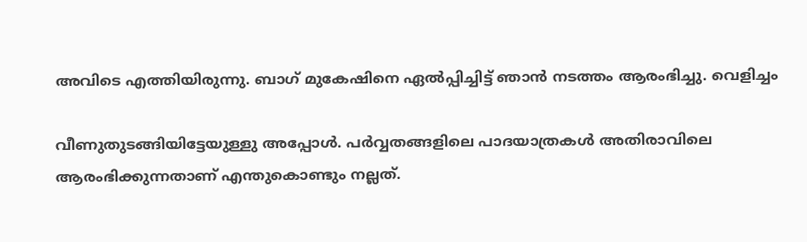അവിടെ എത്തിയിരുന്നു. ബാഗ് മുകേഷിനെ ഏൽപ്പിച്ചിട്ട് ഞാൻ നടത്തം ആരംഭിച്ചു. വെളിച്ചം

വീണുതുടങ്ങിയിട്ടേയുള്ളു അപ്പോൾ. പർവ്വതങ്ങളിലെ പാദയാത്രകൾ അതിരാവിലെ ആരംഭിക്കുന്നതാണ് എന്തുകൊണ്ടും നല്ലത്.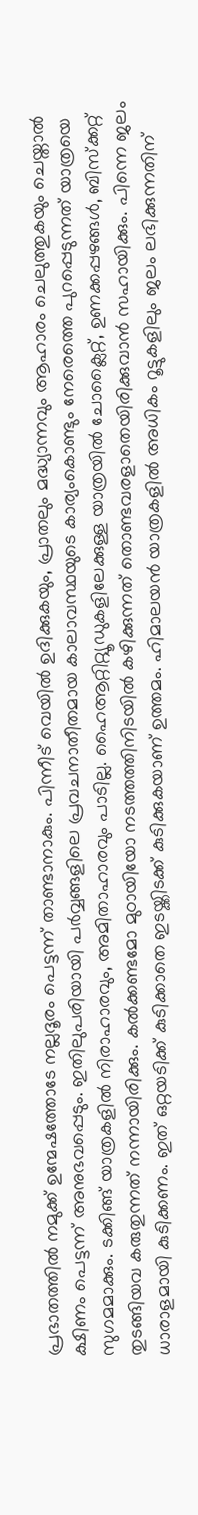പ്രഭാതത്തിൽ നമുക്ക് ഉന്മേഷത്തോടേ നല്ലദൂരം പെട്ടന്ന് താണ്ടാനാകും. പിന്നീട് വെയിൽ ഉദിക്കുകയും, പ്രാതലും മദ്ധ്യാന്നവും ആഹാരം ചെലുത്തുകയും ചെയ്താൽ ക്ഷിണം പെട്ടന്ന് അനുഭവപ്പെടും. ഇതിലുപരിയായി പർവ്വങ്ങളിലെ പ്രവചനാതീതമായ കാലാവസ്ഥയുടെ കാര്യംകൊണ്ടും നേരെത്തെ പുറപ്പെടുന്നത് യാത്രയെ സുഗമമാക്കും. ടക്കിങ്ങ് യാത്രകളിൽ നിരാഹാരവും, അമിതാഹാരവും പാടില്ല. ഹൈആറ്റിറ്റ്യൂഡുകളിലേക്കുള്ള യാത്രയിൽ ചോക്ലൈറ്റ്, ഉണക്കപ്പഴങ്ങൾ, ബിസ്ക്കറ്റ് തുടങ്ങിയവ കരുതുന്നത് നന്നായിരിക്കും. കൽക്കണ്ടമോ മുഠായിയോ നടത്തത്തിനിടയിൽ കഴിക്കുന്നത് തൊണ്ടവരളാതെയിരിക്കുവാൻ സഹായിക്കും. പിന്നെ ജലം ധാരാളമായി കുടിക്കണം. ഇത് ഒറ്റയടിക്ക് കുടിക്കാതെ ഇടയ്ക്കിടക്ക് കുടിക്കുകയാണ് ഉത്തമം. ഹിമാലയൻ യാത്രകളിൽ അധികം റൂട്ടുകളിലും ജലം ലഭിക്കുന്നതിന്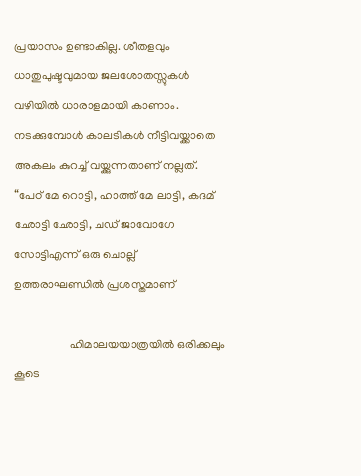പ്രയാസം ഉണ്ടാകില്ല. ശീതളവും ധാതുപുഷ്ടവുമായ ജലശോതസ്സുകൾ വഴിയിൽ ധാരാളമായി കാണാം. നടക്കുമ്പോൾ കാലടികൾ നീട്ടിവയ്ക്കാതെ അകലം കുറച്ച് വയ്ക്കുന്നതാണ് നല്ലത്. “പേഠ് മേ റൊട്ടി, ഹാത്ത് മേ ലാട്ടി, കദമ് ഛോട്ടി ഛോട്ടി, ചഡ് ജാവോഗേ സോട്ടിഎന്ന് ഒരു ചൊല്ല് ഉത്തരാഘണ്ഡിൽ പ്രശസ്തമാണ്

                   ഹിമാലയയാത്രയിൽ ഒരിക്കലും കൂടെ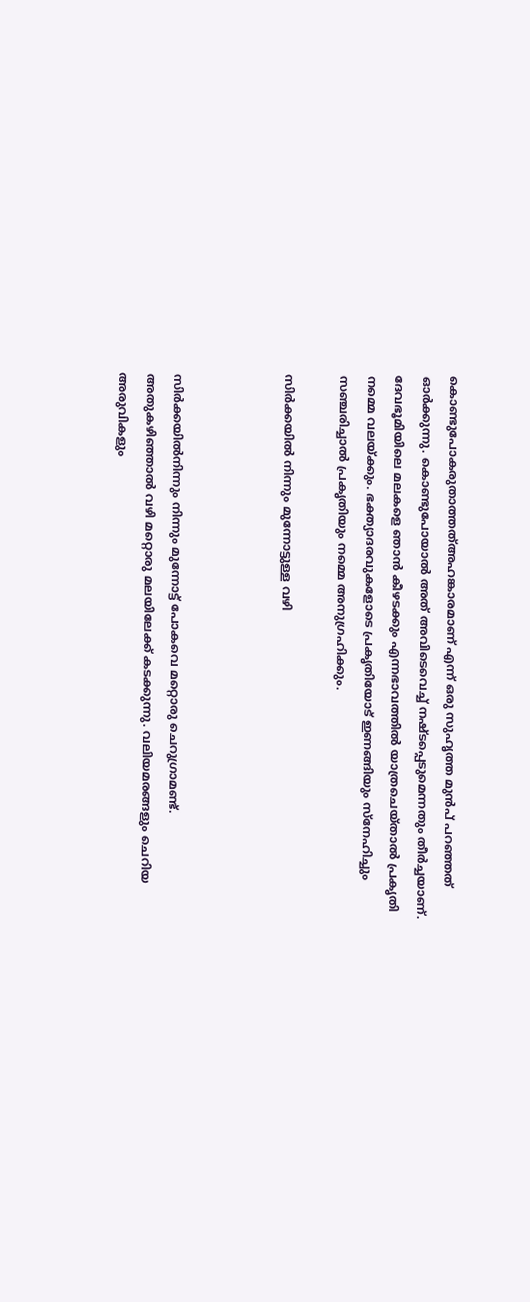കൊണ്ടുപോകരുതാത്തത്അഹങ്കാരമാണ് എന്ന് ഒരു സുഹൃത്ത മുൻപ് പറഞ്ഞത് ഓർക്കുന്നു. കൊണ്ടുപോയാൽ അത് അവിടെവെച്ച് നഷ്ടപ്പെടുമെന്നതും തീർച്ചയാണ്. ദേവഭൂമിയിലെ മലകളെ ഞാൻ കീഴടക്കും എന്നഭാവത്തിൽ യാത്രചെയ്താൽ പ്രകൃതി നമ്മെ വലയ്ക്കും. ഭക്ത്യാദരവുകളോടെ പ്രകൃതിയോട് ഇണങ്ങിയും സ്നേഹിച്ചും സഞ്ചരിച്ചാൽ പ്രകൃതിയും നമ്മെ അനുഗ്രഹിക്കും.

സിർക്കയിൽ നിന്നും മുന്നോട്ടുള്ള വഴി



സിർക്കയിൽനിന്നും നിന്നും മുന്നോട്ട് പോകവെ മറ്റൊരു ചെറുഗ്രാമണ്ട്. അതുകഴിഞ്ഞാൽ വഴി മറ്റൊരു മലയിലേക്ക് കടക്കുന്നു. വലിയമരങ്ങളും ചെറിയ അരുവികളും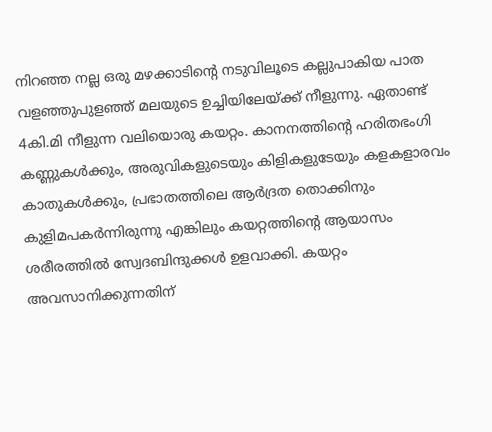നിറഞ്ഞ നല്ല ഒരു മഴക്കാടിന്റെ നടുവിലൂടെ കല്ലുപാകിയ പാത വളഞ്ഞുപുളഞ്ഞ് മലയുടെ ഉച്ചിയിലേയ്ക്ക് നീളുന്നു. ഏതാണ്ട് 4കി.മി നീളുന്ന വലിയൊരു കയറ്റം. കാനനത്തിന്റെ ഹരിതഭംഗി കണ്ണുകൾക്കും, അരുവികളുടെയും കിളികളുടേയും കളകളാരവം കാതുകൾക്കും, പ്രഭാതത്തിലെ ആർദ്രത തൊക്കിനും കുളിമപകർന്നിരുന്നു എങ്കിലും കയറ്റത്തിന്റെ ആയാസം ശരീരത്തിൽ സ്വേദബിന്ദുക്കൾ ഉളവാക്കി. കയറ്റം അവസാനിക്കുന്നതിന്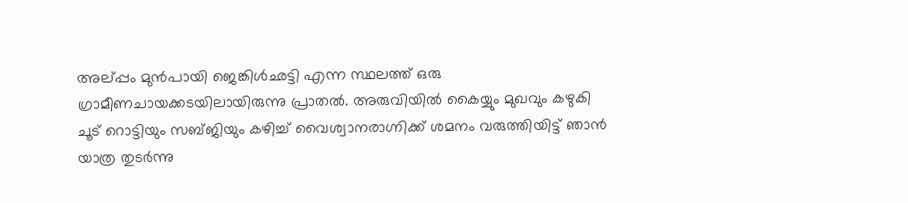അല്പ്പം മുൻപായി ജെങ്കിൾഛട്ടി എന്ന സ്ഥലത്ത് ഒരു ഗ്രാമീണചായക്കടയിലായിരുന്നു പ്രാതൽ. അരുവിയിൽ കൈയ്യും മുഖവും കഴുകി ചൂട് റൊട്ടിയും സബ്ജിയും കഴിച്ച് വൈശ്വാനരാഗ്നിക്ക് ശമനം വരുത്തിയിട്ട് ഞാൻ യാത്ര തുടർന്നു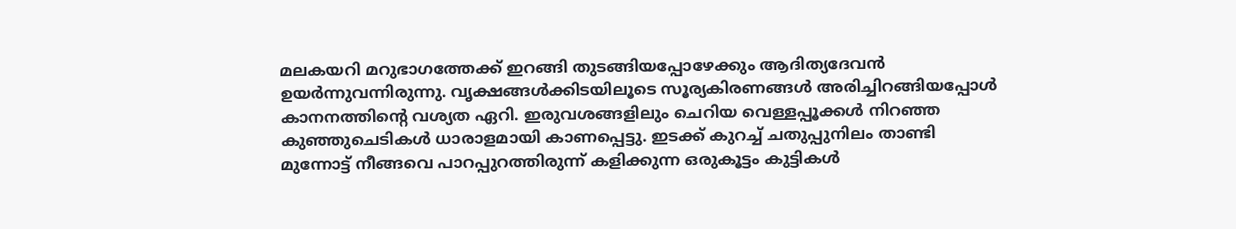മലകയറി മറുഭാഗത്തേക്ക് ഇറങ്ങി തുടങ്ങിയപ്പോഴേക്കും ആദിത്യദേവൻ ഉയർന്നുവന്നിരുന്നു. വൃക്ഷങ്ങൾക്കിടയിലൂടെ സൂര്യകിരണങ്ങൾ അരിച്ചിറങ്ങിയപ്പോൾ കാനനത്തിന്റെ വശ്യത ഏറി. ഇരുവശങ്ങളിലും ചെറിയ വെള്ളപ്പൂക്കൾ നിറഞ്ഞ കുഞ്ഞുചെടികൾ ധാരാളമായി കാണപ്പെട്ടു. ഇടക്ക് കുറച്ച് ചതുപ്പുനിലം താണ്ടി മുന്നോട്ട് നീങ്ങവെ പാറപ്പുറത്തിരുന്ന് കളിക്കുന്ന ഒരുകൂട്ടം കുട്ടികൾ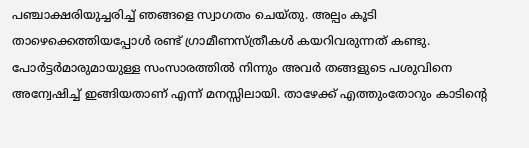പഞ്ചാക്ഷരിയുച്ചരിച്ച് ഞങ്ങളെ സ്വാഗതം ചെയ്തു. അല്പം കൂടി താഴെക്കെത്തിയപ്പോൾ രണ്ട് ഗ്രാമീണസ്ത്രീകൾ കയറിവരുന്നത് കണ്ടു. പോർട്ടർമാരുമായുള്ള സംസാരത്തിൽ നിന്നും അവർ തങ്ങളുടെ പശുവിനെ അന്വേഷിച്ച് ഇങ്ങിയതാണ് എന്ന് മനസ്സിലായി. താഴേക്ക് എത്തുംതോറും കാടിന്റെ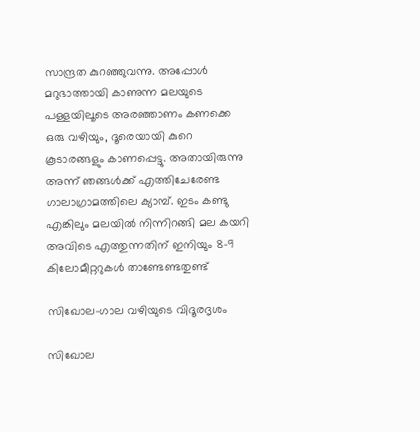സാന്ദ്രത കുറഞ്ഞുവന്നു. അപ്പോൾ മറുഭാത്തായി കാണുന്ന മലയുടെ പള്ളയിലൂടെ അരഞ്ഞാണം കണക്കെ ഒരു വഴിയും, ദൂരെയായി കുറെ കൂടാരങ്ങളും കാണപ്പെട്ടു. അതായിരുന്നു അന്ന് ഞങ്ങൾക്ക് എത്തിചേരേണ്ട ഗാലാഗ്രാമത്തിലെ ക്യാമ്പ്. ഇടം കണ്ടു എങ്കിലും മലയിൽ നിന്നിറങ്ങി മല കയറി അവിടെ എത്തുന്നതിന് ഇനിയും 8-9 കിലോമീറ്ററുകൾ താണ്ടേണ്ടതുണ്ട്

സിഖോല-ഗാല വഴിയുടെ വിദൂരദൃശം

സിഖോല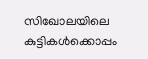സിഖോലയിലെ കുട്ടികൾക്കൊപ്പം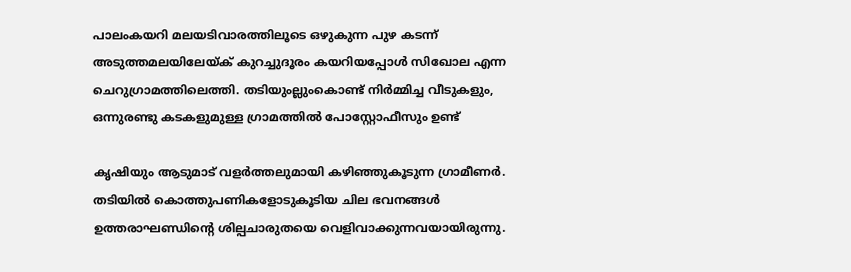പാലംകയറി മലയടിവാരത്തിലൂടെ ഒഴുകുന്ന പുഴ കടന്ന് അടുത്തമലയിലേയ്ക് കുറച്ചുദൂരം കയറിയപ്പോൾ സിഖോല എന്ന ചെറുഗ്രാമത്തിലെത്തി. തടിയുംല്ലുംകൊണ്ട് നിർമ്മിച്ച വീടുകളും, ഒന്നുരണ്ടു കടകളുമുള്ള ഗ്രാമത്തിൽ പോസ്റ്റോഫീസും ഉണ്ട്

കൃഷിയും ആടുമാട് വളർത്തലുമായി കഴിഞ്ഞുകൂടുന്ന ഗ്രാമീണർ. തടിയിൽ കൊത്തുപണികളോടുകൂടിയ ചില ഭവനങ്ങൾ ഉത്തരാഘണ്ഡിന്റെ ശില്പചാരുതയെ വെളിവാക്കുന്നവയായിരുന്നു.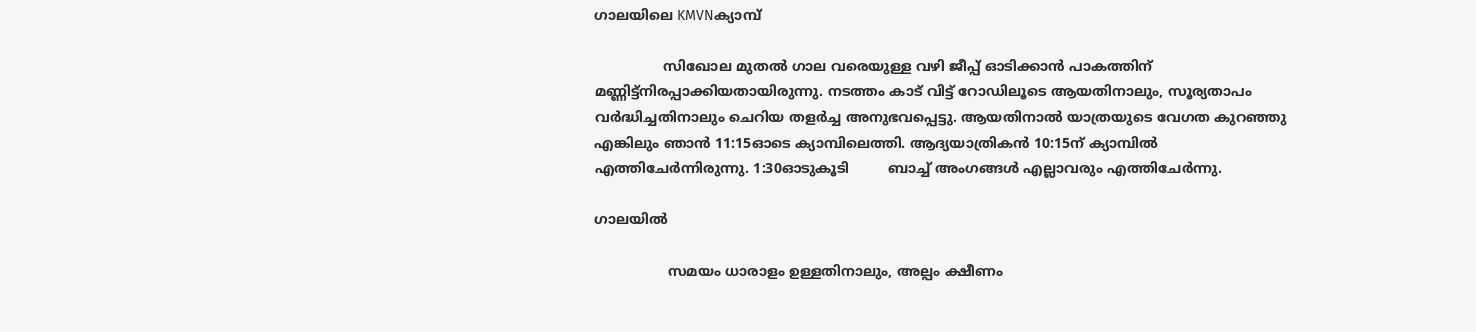ഗാലയിലെ KMVNക്യാമ്പ്

                സിഖോല മുതൽ ഗാല വരെയുള്ള വഴി ജീപ്പ് ഓടിക്കാൻ പാകത്തിന് മണ്ണിട്ട്നിരപ്പാക്കിയതായിരുന്നു. നടത്തം കാട് വിട്ട് റോഡിലൂടെ ആയതിനാലും, സൂര്യതാപം വർദ്ധിച്ചതിനാലും ചെറിയ തളർച്ച അനുഭവപ്പെട്ടു. ആയതിനാൽ യാത്രയുടെ വേഗത കുറഞ്ഞു എങ്കിലും ഞാൻ 11:15ഓടെ ക്യാമ്പിലെത്തി. ആദ്യയാത്രികൻ 10:15ന് ക്യാമ്പിൽ എത്തിചേർന്നിരുന്നു. 1:30ഓടുകൂടി         ബാച്ച് അംഗങ്ങൾ എല്ലാവരും എത്തിചേർന്നു.

ഗാലയിൽ

                 സമയം ധാരാളം ഉള്ളതിനാലും, അല്പം ക്ഷീണം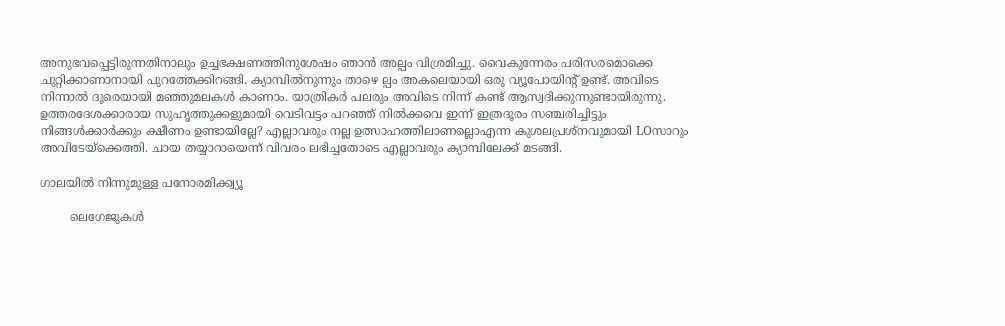അനുഭവപ്പെട്ടിരുന്നതിനാലും ഉച്ചഭക്ഷണത്തിനുശേഷം ഞാൻ അല്പം വിശ്രമിച്ചു. വൈകുന്നേരം പരിസരമൊക്കെ ചുറ്റിക്കാണാനായി പുറത്തേക്കിറങ്ങി. ക്യാമ്പിൽനുന്നും താഴെ ല്പം അകലെയായി ഒരു വ്യൂപോയിന്റ് ഉണ്ട്. അവിടെ നിന്നാൽ ദൂരെയായി മഞ്ഞുമലകൾ കാണാം. യാത്രികർ പലരും അവിടെ നിന്ന് കണ്ട് ആസ്വദിക്കുന്നുണ്ടായിരുന്നു. ഉത്തരദേശക്കാരായ സുഹൃത്തുക്കളുമായി വെടിവട്ടം പറഞ്ഞ് നിൽക്കവെ ഇന്ന് ഇത്രദൂരം സഞ്ചരിച്ചിട്ടും നിങ്ങൾക്കാർക്കും ക്ഷീണം ഉണ്ടായില്ലേ? എല്ലാവരും നല്ല ഉത്സാഹത്തിലാണല്ലൊഎന്ന കുശലപ്രശ്നവുമായി LOസാറും അവിടേയ്ക്കെത്തി. ചായ തയ്യാറായെന്ന് വിവരം ലഭിച്ചതോടെ എല്ലാവരും ക്യാമ്പിലേക്ക് മടങ്ങി.

ഗാലയിൽ നിന്നുമുള്ള പനോരമിക്ക്വ്യൂ

        ലെഗേജുകൾ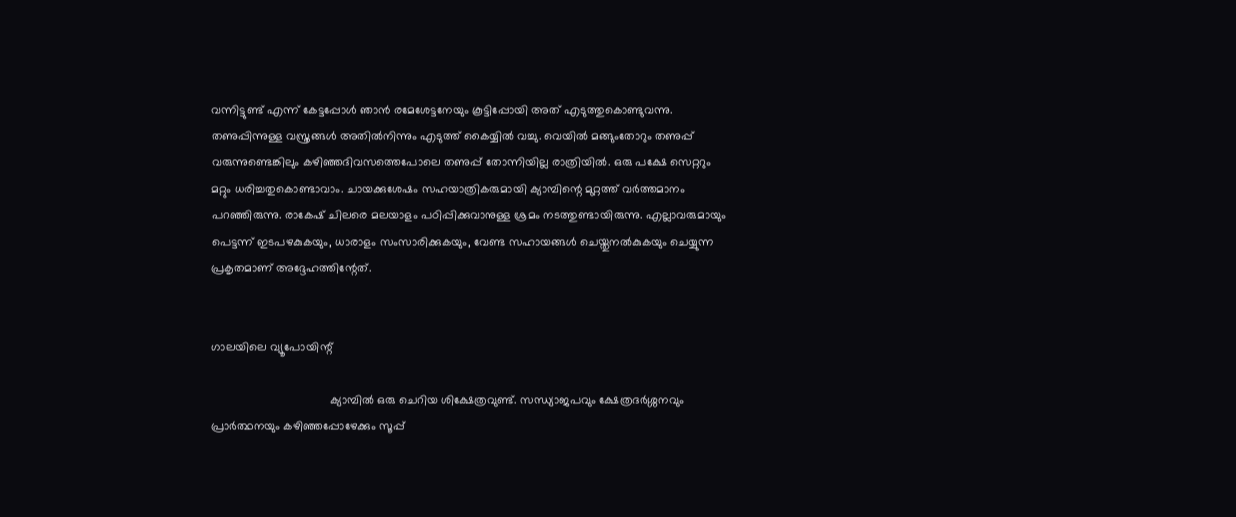വന്നിട്ടുണ്ട് എന്ന് കേട്ടപ്പോൾ ഞാൻ രമേശേട്ടനേയും കൂട്ടിപ്പോയി അത് എടുത്തുകൊണ്ടുവന്നു. തണുപ്പിന്നുള്ള വസ്ത്രങ്ങൾ അതിൽനിന്നും എടുത്ത് കൈയ്യിൽ വച്ചു. വെയിൽ മങ്ങുംതോറും തണുപ്പ് വരുന്നുണ്ടെങ്കിലും കഴിഞ്ഞദിവസത്തെപോലെ തണുപ്പ് തോന്നിയില്ല രാത്രിയിൽ. ഒരു പക്ഷേ സെറ്ററും മറ്റും ധരിച്ചതുകൊണ്ടാവാം. ചായക്കുശേഷം സഹയാത്രികരുമായി ക്യാമ്പിന്റെ മുറ്റത്ത് വർത്തമാനം പറഞ്ഞിരുന്നു. രാകേഷ് ചിലരെ മലയാളം പഠിപ്പിക്കുവാനുള്ള ശ്രമം നടത്തുണ്ടായിരുന്നു. എല്ലാവരുമായും പെട്ടന്ന് ഇടപഴകുകയും, ധാരാളം സംസാരിക്കുകയും, വേണ്ട സഹായങ്ങൾ ചെയ്തുനൽകുകയും ചെയ്യുന്ന പ്രകൃതമാണ് അദ്ദേഹത്തിന്റേത്.


ഗാലയിലെ വ്യൂപോയിന്റ്

                                    ക്യാമ്പിൽ ഒരു ചെറിയ ശിക്ഷേത്രവുണ്ട്. സന്ധ്യാജപവും ക്ഷേത്രദർശ്ശനവും പ്രാർത്ഥനയും കഴിഞ്ഞപ്പോഴേക്കും സൂപ്പ്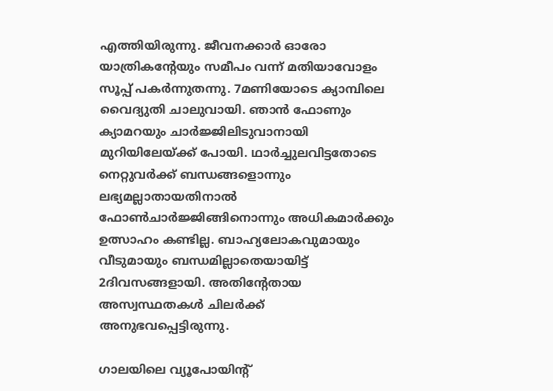എത്തിയിരുന്നു. ജീവനക്കാർ ഓരോ യാത്രികന്റേയും സമീപം വന്ന് മതിയാവോളം സൂപ്പ് പകർന്നുതന്നു. 7മണിയോടെ ക്യാമ്പിലെ വൈദ്യുതി ചാലുവായി. ഞാൻ ഫോണും ക്യാമറയും ചാർജ്ജിലിടുവാനായി മുറിയിലേയ്ക്ക് പോയി. ഥാർച്ചുലവിട്ടതോടെ നെറ്റുവർക്ക് ബന്ധങ്ങളൊന്നും ലഭ്യമല്ലാതായതിനാൽ ഫോൺചാർജ്ജിങ്ങിനൊന്നും അധികമാർക്കും ഉത്സാഹം കണ്ടില്ല. ബാഹ്യലോകവുമായും വീടുമായും ബന്ധമില്ലാതെയായിട്ട് 2ദിവസങ്ങളായി. അതിന്റേതായ അസ്വസ്ഥതകൾ ചിലർക്ക് അനുഭവപ്പെട്ടിരുന്നു.

ഗാലയിലെ വ്യൂപോയിന്റ്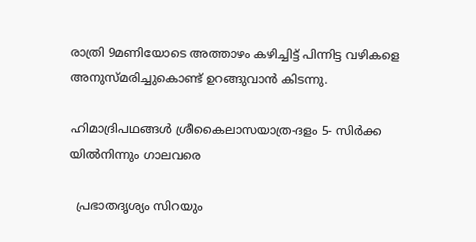രാത്രി 9മണിയോടെ അത്താഴം കഴിച്ചിട്ട് പിന്നിട്ട വഴികളെ അനുസ്മരിച്ചുകൊണ്ട് ഉറങ്ങുവാൻ കിടന്നു.

ഹിമാദ്രിപഥങ്ങൾ ശ്രീകൈലാസയാത്ര-ദളം 5- സിർക്ക യിൽനിന്നും ഗാലവരെ

  പ്രഭാതദൃശ്യം സിറയും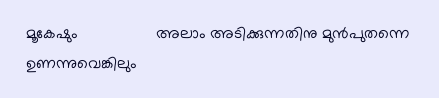മൂകേഷും                  അലാം അടിക്കുന്നതിനു മുൻപുതന്നെ ഉണന്നുവെങ്കിലും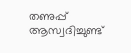തണുപ്പ് ആസ്വദിച്ചുണ്ട്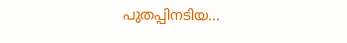പുതപ്പിനടിയ...